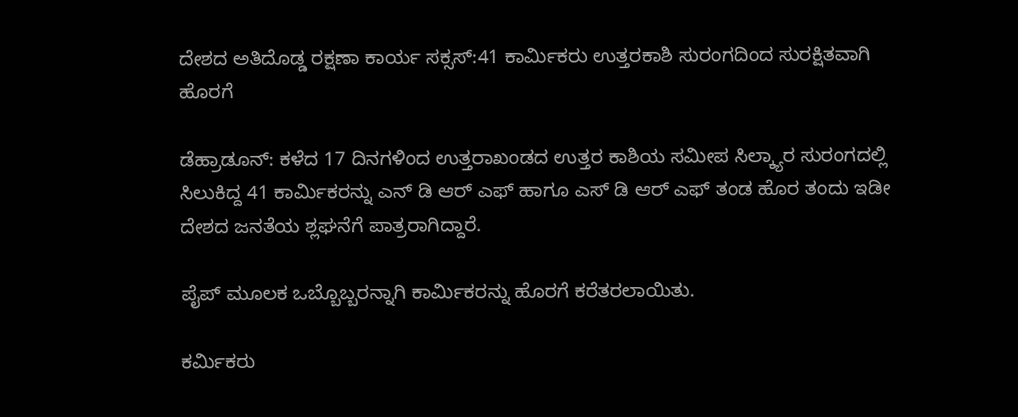ದೇಶದ ಅತಿದೊಡ್ಡ ರಕ್ಷಣಾ ಕಾರ್ಯ ಸಕ್ಸಸ್:41 ಕಾರ್ಮಿಕರು ಉತ್ತರಕಾಶಿ ಸುರಂಗದಿಂದ ಸುರಕ್ಷಿತವಾಗಿ ಹೊರಗೆ

ಡೆಹ್ರಾಡೂನ್: ಕಳೆದ 17 ದಿನಗಳಿಂದ ಉತ್ತರಾಖಂಡದ ಉತ್ತರ ಕಾಶಿಯ ಸಮೀಪ ಸಿಲ್ಕ್ಯಾರ ಸುರಂಗದಲ್ಲಿ ಸಿಲುಕಿದ್ದ 41 ಕಾರ್ಮಿಕರನ್ನು ಎನ್ ಡಿ ಆರ್ ಎಫ್ ಹಾಗೂ ಎಸ್ ಡಿ ಆರ್ ಎಫ್ ತಂಡ ಹೊರ ತಂದು ಇಡೀ ದೇಶದ ಜನತೆಯ ಶ್ಲಘನೆಗೆ ಪಾತ್ರರಾಗಿದ್ದಾರೆ.

ಪೈಪ್ ಮೂಲಕ ಒಬ್ಬೊಬ್ಬರನ್ನಾಗಿ ಕಾರ್ಮಿಕರನ್ನು ಹೊರಗೆ ಕರೆತರಲಾಯಿತು.

ಕರ್ಮಿಕರು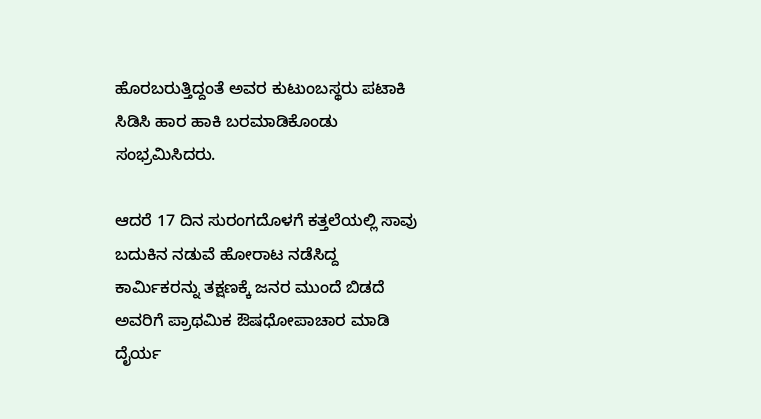ಹೊರಬರುತ್ತಿದ್ದಂತೆ ಅವರ ಕುಟುಂಬಸ್ಥರು ಪಟಾಕಿ ಸಿಡಿಸಿ ಹಾರ ಹಾಕಿ ಬರಮಾಡಿಕೊಂಡು ಸಂಭ್ರಮಿಸಿದರು.

ಆದರೆ 17 ದಿನ ಸುರಂಗದೊಳಗೆ ಕತ್ತಲೆಯಲ್ಲಿ ಸಾವು ಬದುಕಿನ ನಡುವೆ ಹೋರಾಟ ನಡೆಸಿದ್ದ ಕಾರ್ಮಿಕರನ್ನು ತಕ್ಷಣಕ್ಕೆ ಜನರ ಮುಂದೆ ಬಿಡದೆ ಅವರಿಗೆ ಪ್ರಾಥಮಿಕ ಔಷಧೋಪಾಚಾರ ಮಾಡಿ‌ ದೈರ್ಯ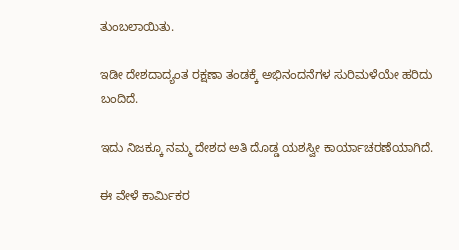ತುಂಬಲಾಯಿತು.

ಇಡೀ ದೇಶದಾದ್ಯಂತ ರಕ್ಷಣಾ ತಂಡಕ್ಕೆ ಅಭಿನಂದನೆಗಳ ಸುರಿಮಳೆಯೇ ಹರಿದು ಬಂದಿದೆ.

ಇದು ನಿಜಕ್ಕೂ ನಮ್ಮ ದೇಶದ ಅತಿ ದೊಡ್ಡ ಯಶಸ್ವೀ ಕಾರ್ಯಾಚರಣೆಯಾಗಿದೆ.

ಈ ವೇಳೆ ಕಾರ್ಮಿಕರ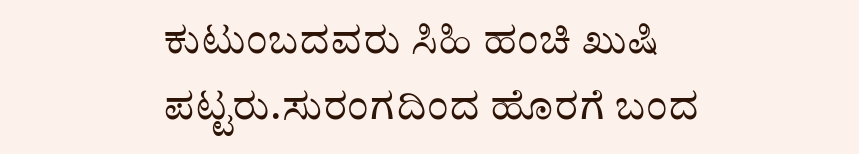ಕುಟುಂಬದವರು ಸಿಹಿ ಹಂಚಿ ಖುಷಿ ಪಟ್ಟರು.ಸುರಂಗದಿಂದ ಹೊರಗೆ ಬಂದ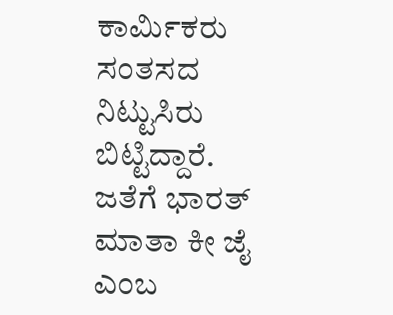ಕಾರ್ಮಿಕರು ಸಂತಸದ ನಿಟ್ಟುಸಿರು ಬಿಟ್ಟಿದ್ದಾರೆ. ಜತೆಗೆ ಭಾರತ್ ಮಾತಾ ಕೀ ಜೈ ಎಂಬ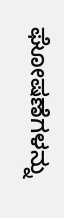ಘೋಷಣೆಗಳನ್ನು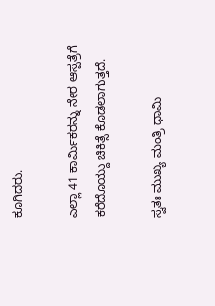ಕೂಗಿದರು.

ಎಲ್ಲಾ 41 ಕಾರ್ಮಿಕರನ್ನು ನೇರ ಆಸ್ಪತ್ರೆಗೆ ಕರೆದೊಯ್ದು ಚಿಕಿತ್ಸೆ ಕೊಡಲಾಗುತ್ತದೆ.

ಸ್ವತಃ ಮುಖ್ಯ ಮಂತ್ರಿ ಧಾಮಿ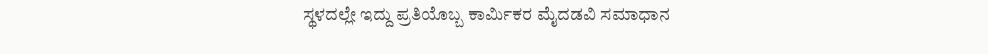ಸ್ಥಳದಲ್ಲೇ ಇದ್ದು ಪ್ರತಿಯೊಬ್ಬ ಕಾರ್ಮಿಕರ ಮೈದಡವಿ ಸಮಾಧಾನ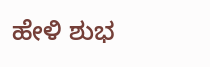ಹೇಳಿ ಶುಭ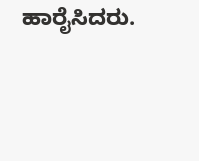ಹಾರೈಸಿದರು.